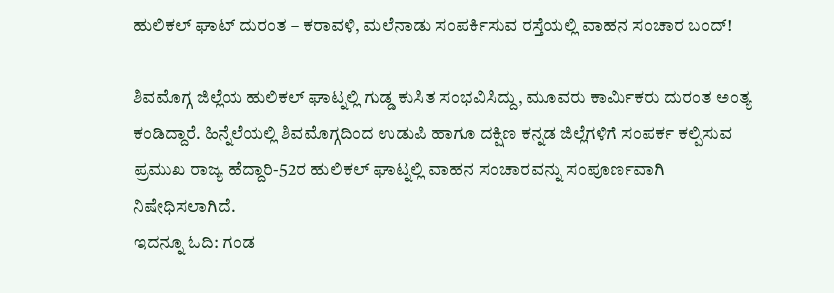ಹುಲಿಕಲ್ ಘಾಟ್ ದುರಂತ – ಕರಾವಳಿ, ಮಲೆನಾಡು ಸಂಪರ್ಕಿಸುವ ರಸ್ತೆಯಲ್ಲಿ ವಾಹನ ಸಂಚಾರ ಬಂದ್!

ಶಿವಮೊಗ್ಗ ಜಿಲ್ಲೆಯ ಹುಲಿಕಲ್ ಘಾಟ್ನಲ್ಲಿ ಗುಡ್ಡ ಕುಸಿತ ಸಂಭವಿಸಿದ್ದು, ಮೂವರು ಕಾರ್ಮಿಕರು ದುರಂತ ಅಂತ್ಯ ಕಂಡಿದ್ದಾರೆ. ಹಿನ್ನೆಲೆಯಲ್ಲಿ ಶಿವಮೊಗ್ಗದಿಂದ ಉಡುಪಿ ಹಾಗೂ ದಕ್ಷಿಣ ಕನ್ನಡ ಜಿಲ್ಲೆಗಳಿಗೆ ಸಂಪರ್ಕ ಕಲ್ಪಿಸುವ ಪ್ರಮುಖ ರಾಜ್ಯ ಹೆದ್ದಾರಿ-52ರ ಹುಲಿಕಲ್ ಘಾಟ್ನಲ್ಲಿ ವಾಹನ ಸಂಚಾರವನ್ನು ಸಂಪೂರ್ಣವಾಗಿ ನಿಷೇಧಿಸಲಾಗಿದೆ.
ಇದನ್ನೂ ಓದಿ: ಗಂಡ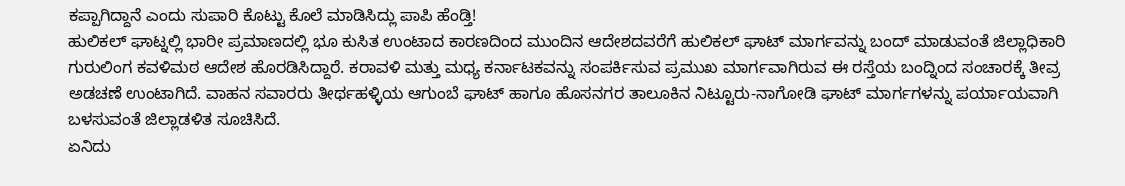ಕಪ್ಪಾಗಿದ್ದಾನೆ ಎಂದು ಸುಪಾರಿ ಕೊಟ್ಟು ಕೊಲೆ ಮಾಡಿಸಿದ್ಲು ಪಾಪಿ ಹೆಂಡ್ತಿ!
ಹುಲಿಕಲ್ ಘಾಟ್ನಲ್ಲಿ ಭಾರೀ ಪ್ರಮಾಣದಲ್ಲಿ ಭೂ ಕುಸಿತ ಉಂಟಾದ ಕಾರಣದಿಂದ ಮುಂದಿನ ಆದೇಶದವರೆಗೆ ಹುಲಿಕಲ್ ಘಾಟ್ ಮಾರ್ಗವನ್ನು ಬಂದ್ ಮಾಡುವಂತೆ ಜಿಲ್ಲಾಧಿಕಾರಿ ಗುರುಲಿಂಗ ಕವಳಿಮಠ ಆದೇಶ ಹೊರಡಿಸಿದ್ದಾರೆ. ಕರಾವಳಿ ಮತ್ತು ಮಧ್ಯ ಕರ್ನಾಟಕವನ್ನು ಸಂಪರ್ಕಿಸುವ ಪ್ರಮುಖ ಮಾರ್ಗವಾಗಿರುವ ಈ ರಸ್ತೆಯ ಬಂದ್ನಿಂದ ಸಂಚಾರಕ್ಕೆ ತೀವ್ರ ಅಡಚಣೆ ಉಂಟಾಗಿದೆ. ವಾಹನ ಸವಾರರು ತೀರ್ಥಹಳ್ಳಿಯ ಆಗುಂಬೆ ಘಾಟ್ ಹಾಗೂ ಹೊಸನಗರ ತಾಲೂಕಿನ ನಿಟ್ಟೂರು-ನಾಗೋಡಿ ಘಾಟ್ ಮಾರ್ಗಗಳನ್ನು ಪರ್ಯಾಯವಾಗಿ ಬಳಸುವಂತೆ ಜಿಲ್ಲಾಡಳಿತ ಸೂಚಿಸಿದೆ.
ಏನಿದು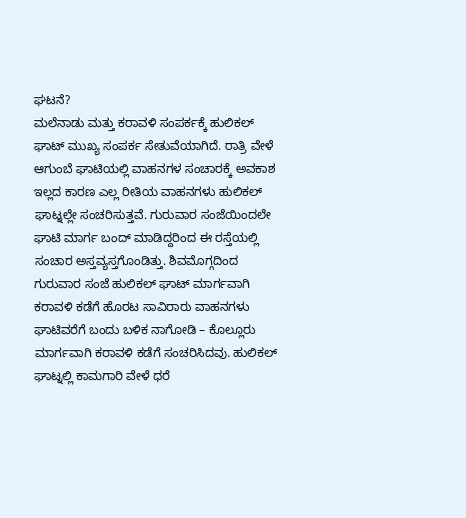ಘಟನೆ?
ಮಲೆನಾಡು ಮತ್ತು ಕರಾವಳಿ ಸಂಪರ್ಕಕ್ಕೆ ಹುಲಿಕಲ್ ಘಾಟ್ ಮುಖ್ಯ ಸಂಪರ್ಕ ಸೇತುವೆಯಾಗಿದೆ. ರಾತ್ರಿ ವೇಳೆ ಆಗುಂಬೆ ಘಾಟಿಯಲ್ಲಿ ವಾಹನಗಳ ಸಂಚಾರಕ್ಕೆ ಅವಕಾಶ ಇಲ್ಲದ ಕಾರಣ ಎಲ್ಲ ರೀತಿಯ ವಾಹನಗಳು ಹುಲಿಕಲ್ ಘಾಟ್ನಲ್ಲೇ ಸಂಚರಿಸುತ್ತವೆ. ಗುರುವಾರ ಸಂಜೆಯಿಂದಲೇ ಘಾಟಿ ಮಾರ್ಗ ಬಂದ್ ಮಾಡಿದ್ದರಿಂದ ಈ ರಸ್ತೆಯಲ್ಲಿ ಸಂಚಾರ ಅಸ್ತವ್ಯಸ್ತಗೊಂಡಿತ್ತು. ಶಿವಮೊಗ್ಗದಿಂದ ಗುರುವಾರ ಸಂಜೆ ಹುಲಿಕಲ್ ಘಾಟ್ ಮಾರ್ಗವಾಗಿ ಕರಾವಳಿ ಕಡೆಗೆ ಹೊರಟ ಸಾವಿರಾರು ವಾಹನಗಳು ಘಾಟಿವರೆಗೆ ಬಂದು ಬಳಿಕ ನಾಗೋಡಿ – ಕೊಲ್ಲೂರು ಮಾರ್ಗವಾಗಿ ಕರಾವಳಿ ಕಡೆಗೆ ಸಂಚರಿಸಿದವು. ಹುಲಿಕಲ್ ಘಾಟ್ನಲ್ಲಿ ಕಾಮಗಾರಿ ವೇಳೆ ಧರೆ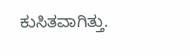ಕುಸಿತವಾಗಿತ್ತು.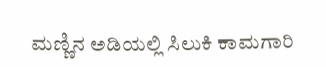ಮಣ್ಣಿನ ಅಡಿಯಲ್ಲಿ ಸಿಲುಕಿ ಕಾಮಗಾರಿ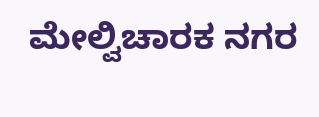ಮೇಲ್ವಿಚಾರಕ ನಗರ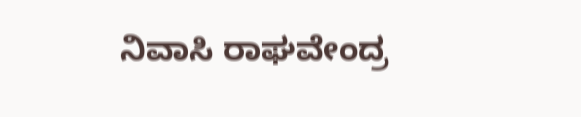ನಿವಾಸಿ ರಾಘವೇಂದ್ರ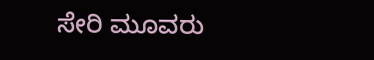ಸೇರಿ ಮೂವರು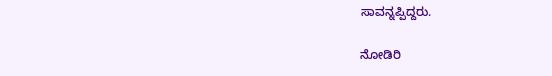ಸಾವನ್ನಪ್ಪಿದ್ದರು.

ನೋಡಿರಿ